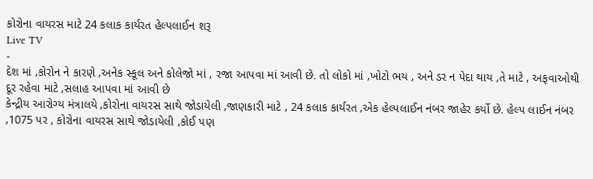કોરોના વાયરસ માટે 24 કલાક કાર્યરત હેલ્પલાઈન શરૂ
Live TV
-
દેશ માં ,કોરોન ને કારણે ,અનેક સ્કૂલ અને કોલેજો માં , રજા આપવા માં આવી છે. તો લોકો માં ,ખોટો ભય , અને ડર ન પેદા થાય ,તે માટે , અફવાઓથી દૂર રહેવા માટે ,સલાહ આપવા માં આવી છે
કેન્દ્રીય આરોગ્ય મંત્રાલયે ,કોરોના વાયરસ સાથે જોડાયેલી ,જાણકારી માટે , 24 કલાક કાર્યરત ,એક હેલ્પલાઈન નંબર જાહેર કર્યો છે. હેલ્પ લાઈન નંબર ,1075 પર , કોરોના વાયરસ સાથે જોડાયેલી ,કોઈ પણ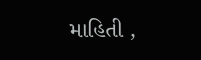માહિતી ,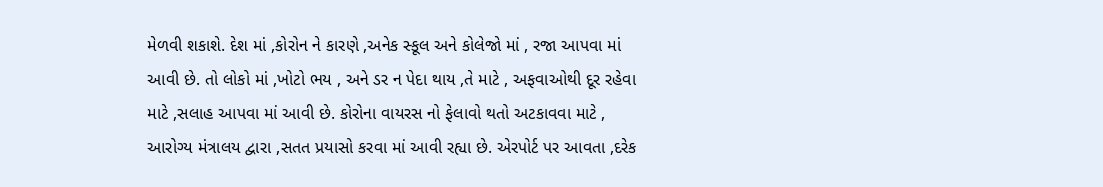મેળવી શકાશે. દેશ માં ,કોરોન ને કારણે ,અનેક સ્કૂલ અને કોલેજો માં , રજા આપવા માં આવી છે. તો લોકો માં ,ખોટો ભય , અને ડર ન પેદા થાય ,તે માટે , અફવાઓથી દૂર રહેવા માટે ,સલાહ આપવા માં આવી છે. કોરોના વાયરસ નો ફેલાવો થતો અટકાવવા માટે , આરોગ્ય મંત્રાલય દ્વારા ,સતત પ્રયાસો કરવા માં આવી રહ્યા છે. એરપોર્ટ પર આવતા ,દરેક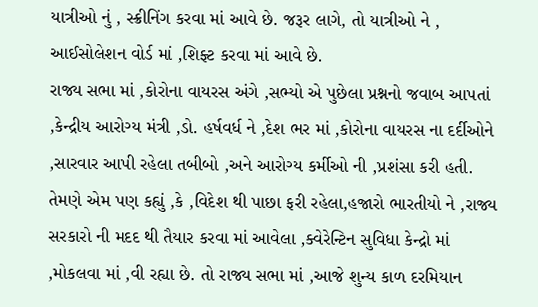યાત્રીઓ નું , સ્ક્રીનિંગ કરવા માં આવે છે. જરૂર લાગે, તો યાત્રીઓ ને , આઈસોલેશન વોર્ડ માં ,શિફ્ટ કરવા માં આવે છે.
રાજ્ય સભા માં ,કોરોના વાયરસ અંગે ,સભ્યો એ પુછેલા પ્રશ્નનો જવાબ આપતાં ,કેન્દ્રીય આરોગ્ય મંત્રી ,ડો. હર્ષવર્ધ ને ,દેશ ભર માં ,કોરોના વાયરસ ના દર્દીઓને ,સારવાર આપી રહેલા તબીબો ,અને આરોગ્ય કર્મીઓ ની ,પ્રશંસા કરી હતી. તેમણે એમ પણ કહ્યું ,કે ,વિદેશ થી પાછા ફરી રહેલા,હજારો ભારતીયો ને ,રાજ્ય સરકારો ની મદદ થી તૈયાર કરવા માં આવેલા ,ક્વેરેન્ટિન સુવિધા કેન્દ્રો માં ,મોકલવા માં ,વી રહ્યા છે. તો રાજ્ય સભા માં ,આજે શુન્ય કાળ દરમિયાન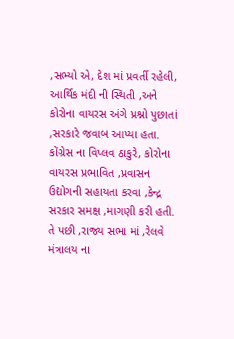,સભ્યો એ, દેશ માં પ્રવર્તી રહેલી, આર્થિક મંદી ની સ્થિતી ,અને કોરોના વાયરસ અંગે પ્રશ્નો પુછાતાં ,સરકારે જવાબ આપ્યા હતા. કોંગ્રેસ ના વિપ્લવ ઠાકુરે, કોરોના વાયરસ પ્રભાવિત ,પ્રવાસન ઉદ્યોગની સહાયતા કરવા ,કેન્દ્ર સરકાર સમક્ષ ,માગણી કરી હતી. તે પછી ,રાજ્ય સભા માં ,રેલવે મંત્રાલય ના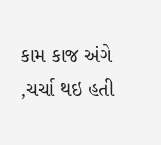કામ કાજ અંગે ,ચર્ચા થઇ હતી